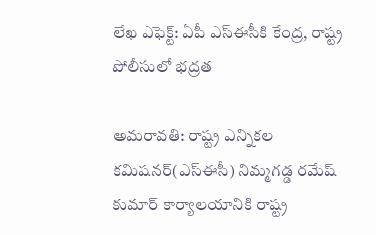లేఖ ఎఫెక్ట్: ఏపీ ఎస్ఈసీకి కేంద్ర, రాష్ట్ర పోలీసులో భద్రత

అమరావతి: రాష్ట్ర ఎన్నికల కమిషనర్(ఎస్ఈసీ) నిమ్మగడ్డ రమేష్ కుమార్ కార్యాలయానికి రాష్ట్ర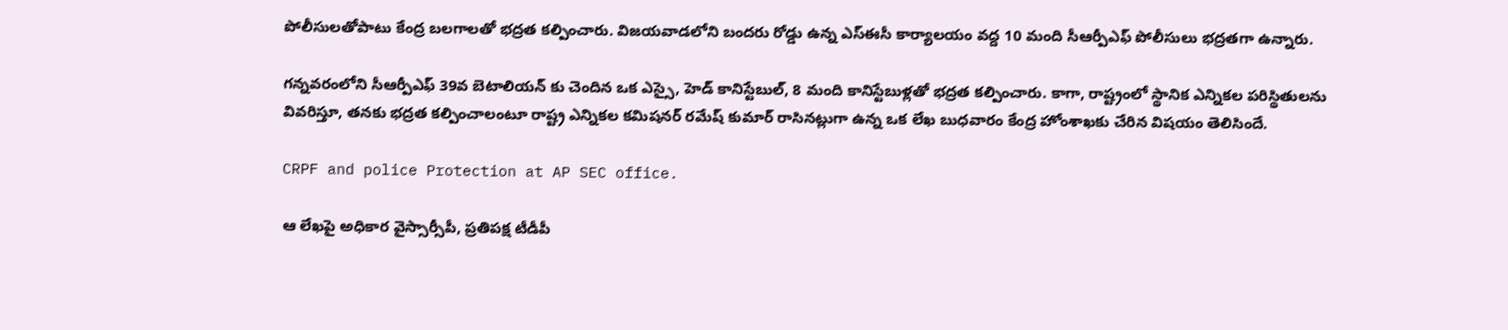పోలీసులతోపాటు కేంద్ర బలగాలతో భద్రత కల్పించారు. విజయవాడలోని బందరు రోడ్డు ఉన్న ఎస్ఈసీ కార్యాలయం వద్ద 10 మంది సీఆర్పీఎఫ్ పోలీసులు భద్రతగా ఉన్నారు.

గన్నవరంలోని సీఆర్పీఎఫ్ 39వ బెటాలియన్ కు చెందిన ఒక ఎస్సై, హెడ్ కానిస్టేబుల్, 8 మంది కానిస్టేబుళ్లతో భద్రత కల్పించారు. కాగా, రాష్ట్రంలో స్థానిక ఎన్నికల పరిస్థితులను వివరిస్తూ, తనకు భద్రత కల్పించాలంటూ రాష్ట్ర ఎన్నికల కమిషనర్ రమేష్ కుమార్ రాసినట్లుగా ఉన్న ఒక లేఖ బుధవారం కేంద్ర హోంశాఖకు చేరిన విషయం తెలిసిందే.

CRPF and police Protection at AP SEC office.

ఆ లేఖపై అధికార వైస్సార్సీపీ, ప్రతిపక్ష టీడీపీ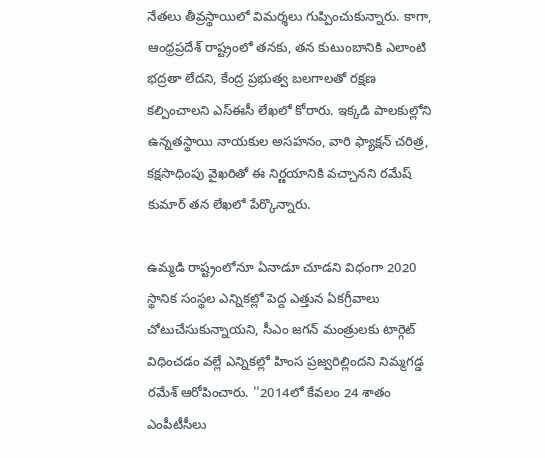నేతలు తీవ్రస్థాయిలో విమర్శలు గుప్పించుకున్నారు. కాగా, ఆంధ్రప్రదేశ్ రాష్ట్రంలో తనకు, తన కుటుంబానికి ఎలాంటి భద్రతా లేదని, కేంద్ర ప్రభుత్వ బలగాలతో రక్షణ కల్పించాలని ఎస్ఈసీ లేఖలో కోరారు. ఇక్కడి పాలకుల్లోని ఉన్నతస్థాయి నాయకుల అసహనం, వారి ఫ్యాక్షన్ చరిత్ర, కక్షసాధింపు వైఖరితో ఈ నిర్ణయానికి వచ్చానని రమేష్ కుమార్ తన లేఖలో పేర్కొన్నారు.

ఉమ్మడి రాష్ట్రంలోనూ ఏనాడూ చూడని విధంగా 2020 స్థానిక సంస్థల ఎన్నికల్లో పెద్ద ఎత్తున ఏకగ్రీవాలు చోటుచేసుకున్నాయని, సీఎం జగన్ మంత్రులకు టార్గెట్ విధించడం వల్లే ఎన్నికల్లో హింస ప్రజ్వరిల్లిందని నిమ్మగడ్డ రమేశ్ ఆరోపించారు. ''2014లో కేవలం 24 శాతం ఎంపీటీసీలు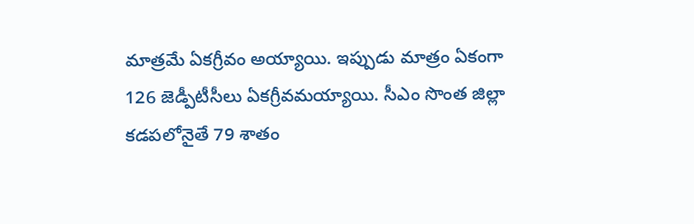మాత్రమే ఏకగ్రీవం అయ్యాయి. ఇప్పుడు మాత్రం ఏకంగా 126 జెడ్పీటీసీలు ఏకగ్రీవమయ్యాయి. సీఎం సొంత జిల్లా కడపలోనైతే 79 శాతం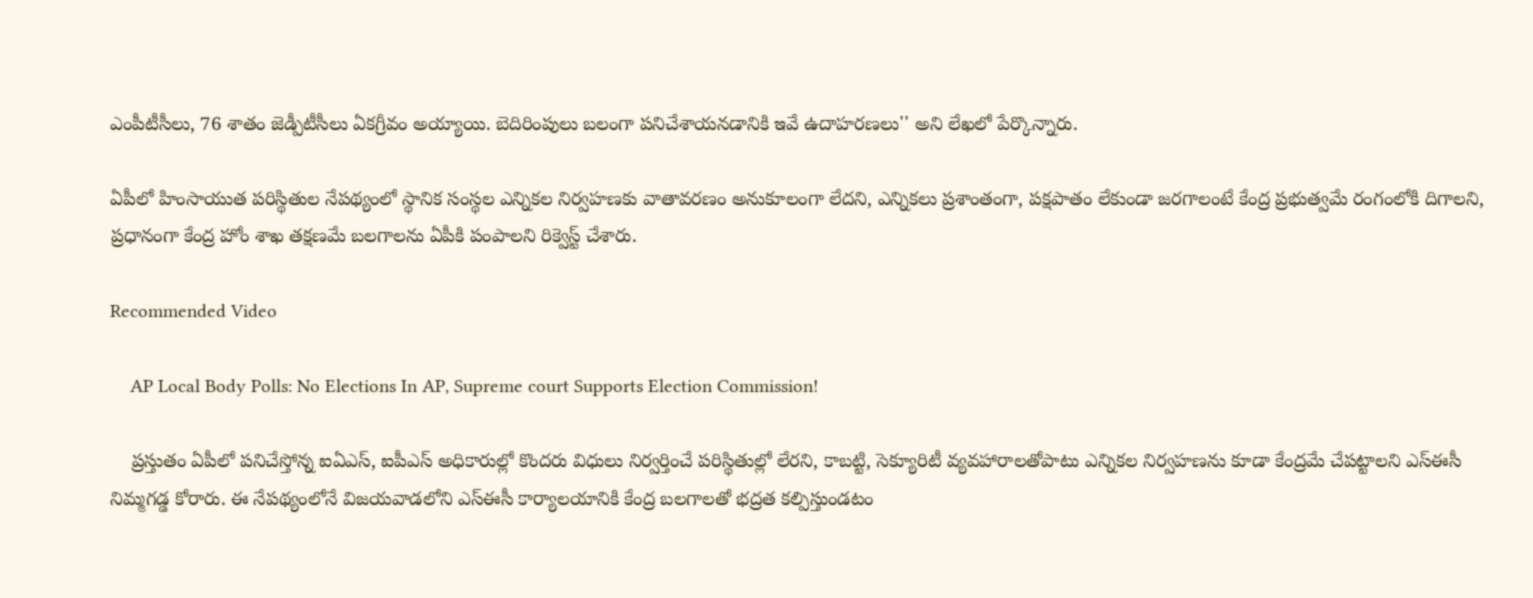ఎంపీటీసీలు, 76 శాతం జెడ్పీటీసీలు ఏకగ్రీవం అయ్యాయి. బెదిరింపులు బలంగా పనిచేశాయనడానికి ఇవే ఉదాహరణలు'' అని లేఖలో పేర్కొన్నారు.

ఏపీలో హింసాయుత పరిస్థితుల నేపథ్యంలో స్థానిక సంస్థల ఎన్నికల నిర్వహణకు వాతావరణం అనుకూలంగా లేదని, ఎన్నికలు ప్రశాంతంగా, పక్షపాతం లేకుండా జరగాలంటే కేంద్ర ప్రభుత్వమే రంగంలోకి దిగాలని, ప్రధానంగా కేంద్ర హోం శాఖ తక్షణమే బలగాలను ఏపీకి పంపాలని రిక్వెస్ట్ చేశారు.

Recommended Video

    AP Local Body Polls: No Elections In AP, Supreme court Supports Election Commission!

    ప్రస్తుతం ఏపీలో పనిచేస్తోన్న ఐఏఎస్, ఐపీఎస్ అధికారుల్లో కొందరు విధులు నిర్వర్తించే పరిస్థితుల్లో లేరని, కాబట్టి, సెక్యూరిటీ వ్యవహారాలతోపాటు ఎన్నికల నిర్వహణను కూడా కేంద్రమే చేపట్టాలని ఎస్ఈసీ నిమ్మగడ్డ కోరారు. ఈ నేపథ్యంలోనే విజయవాడలోని ఎస్ఈసీ కార్యాలయానికి కేంద్ర బలగాలతో భద్రత కల్పిస్తుండటం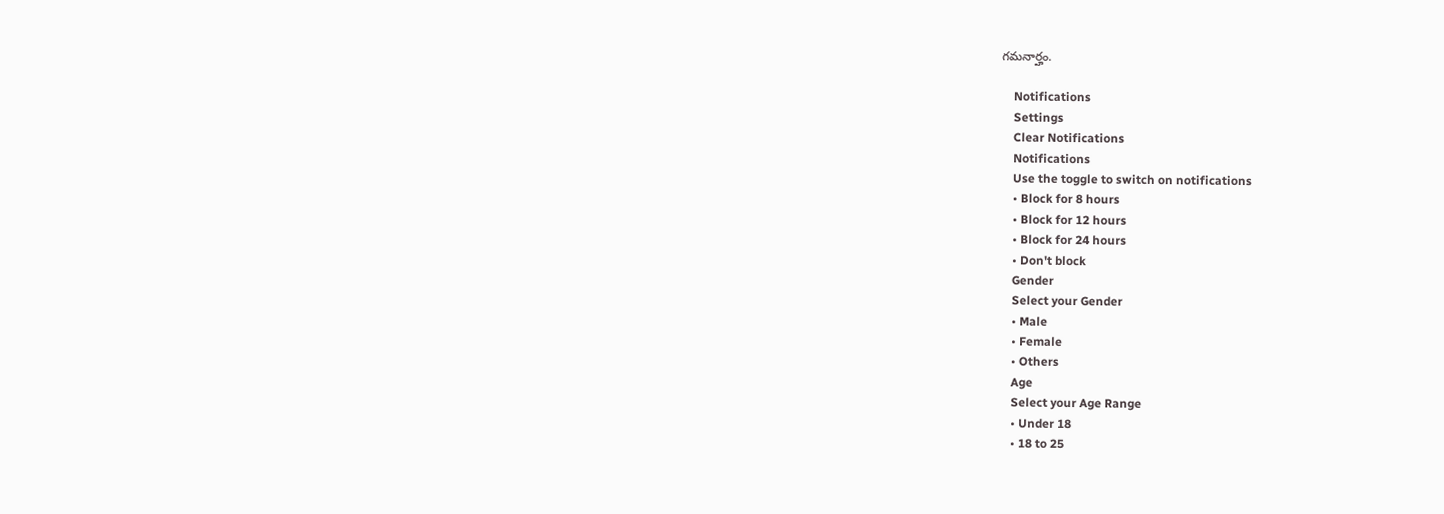గమనార్హం.

    Notifications
    Settings
    Clear Notifications
    Notifications
    Use the toggle to switch on notifications
    • Block for 8 hours
    • Block for 12 hours
    • Block for 24 hours
    • Don't block
    Gender
    Select your Gender
    • Male
    • Female
    • Others
    Age
    Select your Age Range
    • Under 18
    • 18 to 25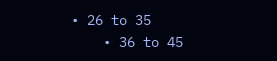• 26 to 35
    • 36 to 45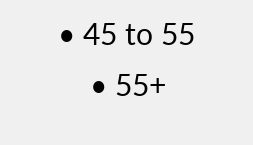• 45 to 55
    • 55+